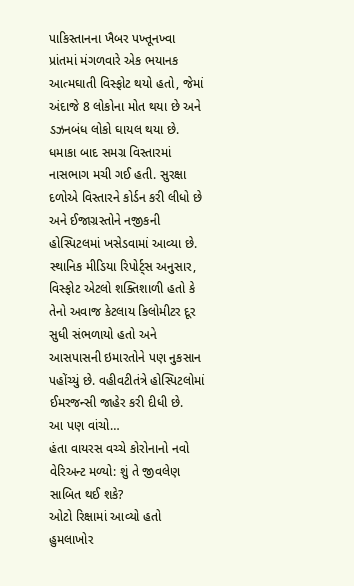પાકિસ્તાનના ખૈબર પખ્તૂનખ્વા પ્રાંતમાં મંગળવારે એક ભયાનક આત્મઘાતી વિસ્ફોટ થયો હતો, જેમાં અંદાજે 8 લોકોના મોત થયા છે અને ડઝનબંધ લોકો ઘાયલ થયા છે. ધમાકા બાદ સમગ્ર વિસ્તારમાં નાસભાગ મચી ગઈ હતી. સુરક્ષા દળોએ વિસ્તારને કોર્ડન કરી લીધો છે અને ઈજાગ્રસ્તોને નજીકની હોસ્પિટલમાં ખસેડવામાં આવ્યા છે. સ્થાનિક મીડિયા રિપોર્ટ્સ અનુસાર, વિસ્ફોટ એટલો શક્તિશાળી હતો કે તેનો અવાજ કેટલાય કિલોમીટર દૂર સુધી સંભળાયો હતો અને આસપાસની ઇમારતોને પણ નુકસાન પહોંચ્યું છે. વહીવટીતંત્રે હોસ્પિટલોમાં ઈમરજન્સી જાહેર કરી દીધી છે.
આ પણ વાંચો…
હંતા વાયરસ વચ્ચે કોરોનાનો નવો વેરિઅન્ટ મળ્યો: શું તે જીવલેણ સાબિત થઈ શકે?
ઓટો રિક્ષામાં આવ્યો હતો હુમલાખોર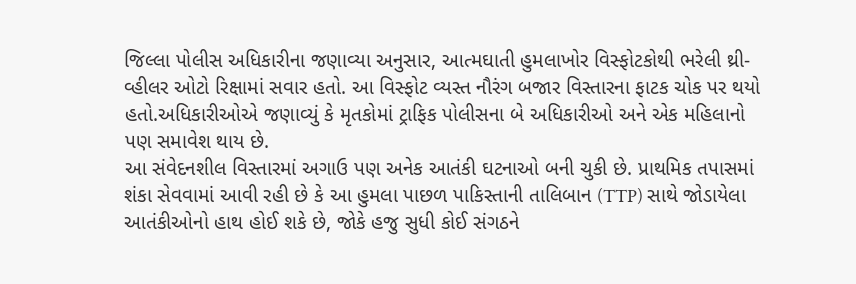જિલ્લા પોલીસ અધિકારીના જણાવ્યા અનુસાર, આત્મઘાતી હુમલાખોર વિસ્ફોટકોથી ભરેલી થ્રી-વ્હીલર ઓટો રિક્ષામાં સવાર હતો. આ વિસ્ફોટ વ્યસ્ત નૌરંગ બજાર વિસ્તારના ફાટક ચોક પર થયો હતો.અધિકારીઓએ જણાવ્યું કે મૃતકોમાં ટ્રાફિક પોલીસના બે અધિકારીઓ અને એક મહિલાનો પણ સમાવેશ થાય છે.
આ સંવેદનશીલ વિસ્તારમાં અગાઉ પણ અનેક આતંકી ઘટનાઓ બની ચુકી છે. પ્રાથમિક તપાસમાં શંકા સેવવામાં આવી રહી છે કે આ હુમલા પાછળ પાકિસ્તાની તાલિબાન (TTP) સાથે જોડાયેલા આતંકીઓનો હાથ હોઈ શકે છે, જોકે હજુ સુધી કોઈ સંગઠને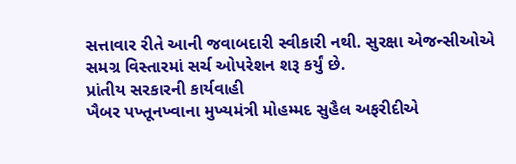સત્તાવાર રીતે આની જવાબદારી સ્વીકારી નથી. સુરક્ષા એજન્સીઓએ સમગ્ર વિસ્તારમાં સર્ચ ઓપરેશન શરૂ કર્યું છે.
પ્રાંતીય સરકારની કાર્યવાહી
ખૈબર પખ્તૂનખ્વાના મુખ્યમંત્રી મોહમ્મદ સુહૈલ અફરીદીએ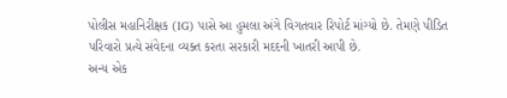પોલીસ મહાનિરીક્ષક (IG) પાસે આ હુમલા અંગે વિગતવાર રિપોર્ટ માંગ્યો છે. તેમણે પીડિત પરિવારો પ્રત્યે સંવેદના વ્યક્ત કરતા સરકારી મદદની ખાતરી આપી છે.
અન્ય એક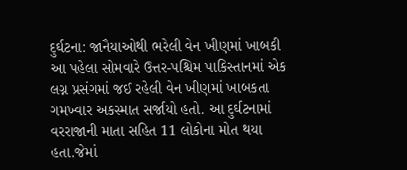દુર્ઘટના: જાનૈયાઓથી ભરેલી વેન ખીણમાં ખાબકી
આ પહેલા સોમવારે ઉત્તર-પશ્ચિમ પાકિસ્તાનમાં એક લગ્ન પ્રસંગમાં જઈ રહેલી વેન ખીણમાં ખાબકતા ગમખ્વાર અકસ્માત સર્જાયો હતો. આ દુર્ઘટનામાં વરરાજાની માતા સહિત 11 લોકોના મોત થયા હતા.જેમાં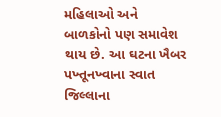મહિલાઓ અને બાળકોનો પણ સમાવેશ થાય છે. આ ઘટના ખૈબર પખ્તૂનખ્વાના સ્વાત જિલ્લાના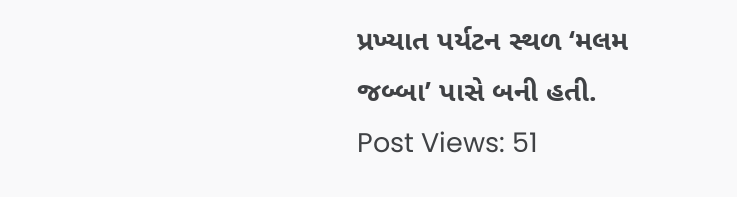પ્રખ્યાત પર્યટન સ્થળ ‘મલમ જબ્બા’ પાસે બની હતી.
Post Views: 51